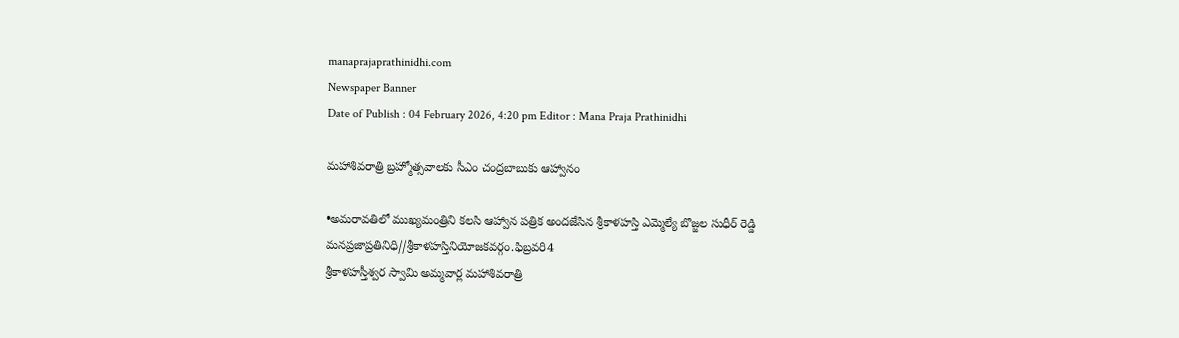manaprajaprathinidhi.com
Newspaper Banner
Date of Publish : 04 February 2026, 4:20 pm Editor : Mana Praja Prathinidhi

మహాశివరాత్రి బ్రహ్మోత్సవాలకు సీఎం చంద్రబాబుకు ఆహ్వానం

•అమరావతిలో ముఖ్యమంత్రిని కలసి ఆహ్వాన పత్రిక అందజేసిన శ్రీకాళహస్తి ఎమ్మెల్యే బొజ్జల సుధీర్ రెడ్డి
మనప్రజాప్రతినిధి//శ్రీకాళహస్తినియోజకవర్గం.ఫిబ్రవరి4
శ్రీకాళహస్తీశ్వర స్వామి అమ్మవార్ల మహాశివరాత్రి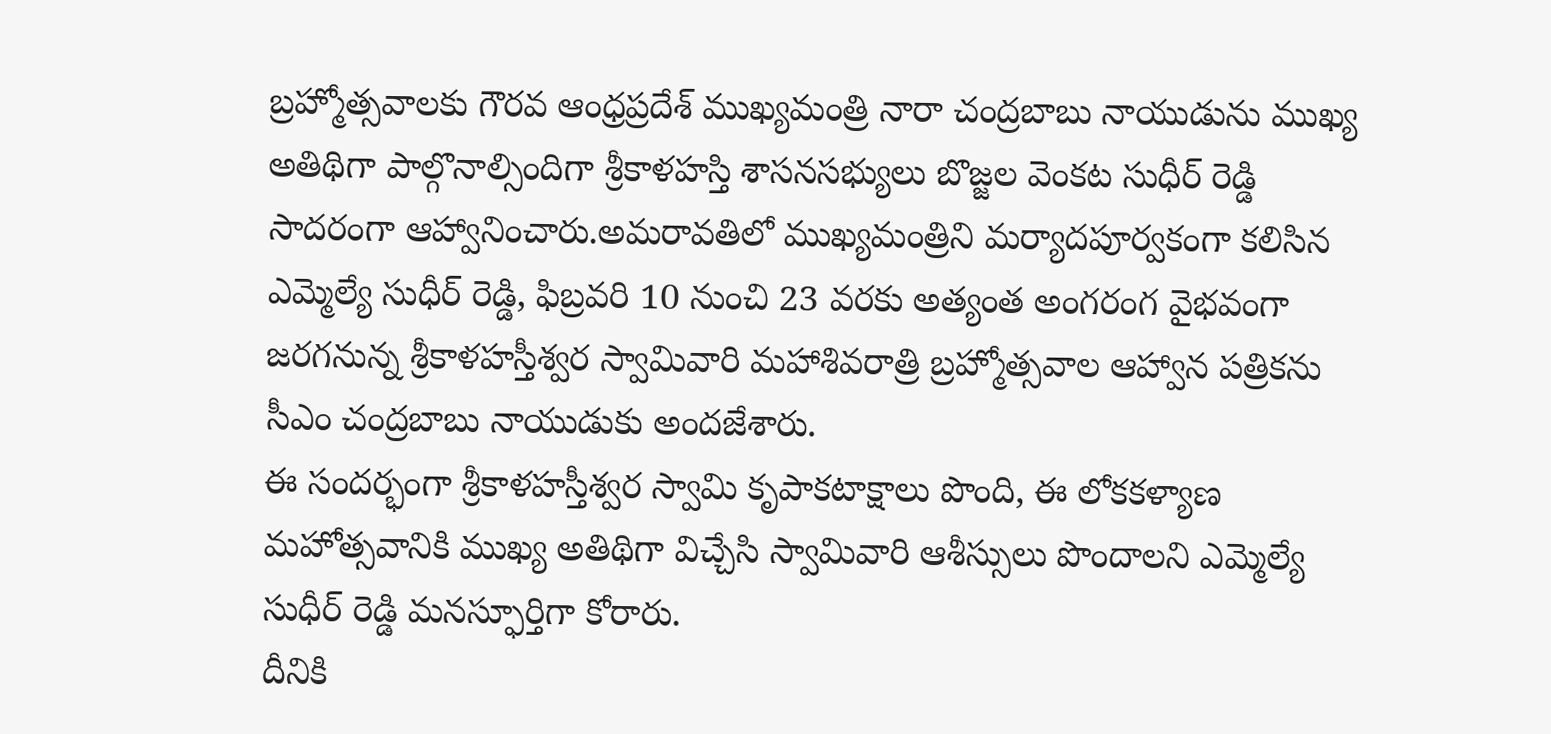బ్రహ్మోత్సవాలకు గౌరవ ఆంధ్రప్రదేశ్ ముఖ్యమంత్రి నారా చంద్రబాబు నాయుడును ముఖ్య అతిథిగా పాల్గొనాల్సిందిగా శ్రీకాళహస్తి శాసనసభ్యులు బొజ్జల వెంకట సుధీర్ రెడ్డి సాదరంగా ఆహ్వానించారు.అమరావతిలో ముఖ్యమంత్రిని మర్యాదపూర్వకంగా కలిసిన ఎమ్మెల్యే సుధీర్ రెడ్డి, ఫిబ్రవరి 10 నుంచి 23 వరకు అత్యంత అంగరంగ వైభవంగా జరగనున్న శ్రీకాళహస్తీశ్వర స్వామివారి మహాశివరాత్రి బ్రహ్మోత్సవాల ఆహ్వాన పత్రికను సీఎం చంద్రబాబు నాయుడుకు అందజేశారు.
ఈ సందర్భంగా శ్రీకాళహస్తీశ్వర స్వామి కృపాకటాక్షాలు పొంది, ఈ లోకకళ్యాణ మహోత్సవానికి ముఖ్య అతిథిగా విచ్చేసి స్వామివారి ఆశీస్సులు పొందాలని ఎమ్మెల్యే సుధీర్ రెడ్డి మనస్ఫూర్తిగా కోరారు.
దీనికి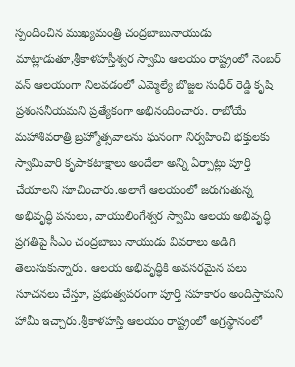స్పందించిన ముఖ్యమంత్రి చంద్రబాబునాయుడు మాట్లాడుతూ,శ్రీకాళహస్తీశ్వర స్వామి ఆలయం రాష్ట్రంలో నెంబర్ వన్ ఆలయంగా నిలవడంలో ఎమ్మెల్యే బొజ్జల సుధీర్ రెడ్డి కృషి ప్రశంసనీయమని ప్రత్యేకంగా అభినందించారు. రాబోయే మహాశివరాత్రి బ్రహ్మోత్సవాలను ఘనంగా నిర్వహించి భక్తులకు స్వామివారి కృపాకటాక్షాలు అందేలా అన్ని ఏర్పాట్లు పూర్తి చేయాలని సూచించారు.అలాగే ఆలయంలో జరుగుతున్న అభివృద్ధి పనులు, వాయులింగేశ్వర స్వామి ఆలయ అభివృద్ధి ప్రగతిపై సీఎం చంద్రబాబు నాయుడు వివరాలు అడిగి తెలుసుకున్నారు. ఆలయ అభివృద్ధికి అవసరమైన పలు సూచనలు చేస్తూ, ప్రభుత్వపరంగా పూర్తి సహకారం అందిస్తామని హామీ ఇచ్చారు.శ్రీకాళహస్తి ఆలయం రాష్ట్రంలో అగ్రస్థానంలో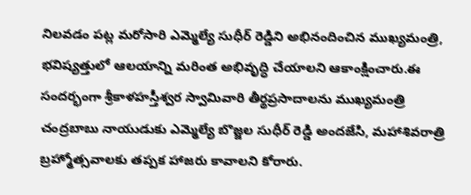నిలవడం పట్ల మరోసారి ఎమ్మెల్యే సుధీర్ రెడ్డిని అభినందించిన ముఖ్యమంత్రి, భవిష్యత్తులో ఆలయాన్ని మరింత అభివృద్ధి చేయాలని ఆకాంక్షించారు.ఈ సందర్భంగా శ్రీకాళహస్తీశ్వర స్వామివారి తీర్థప్రసాదాలను ముఖ్యమంత్రి చంద్రబాబు నాయుడుకు ఎమ్మెల్యే బొజ్జల సుధీర్ రెడ్డి అందజేసి, మహాశివరాత్రి బ్రహ్మోత్సవాలకు తప్పక హాజరు కావాలని కోరారు.